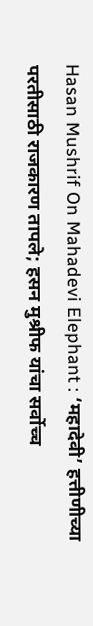Hasan Mushrif On Mahadevi Elephant : ‘महादेवी’ हत्तीणीच्या परतीसाठी राजकारण तापले; हसन मुश्रीफ यांचा सर्वोच्च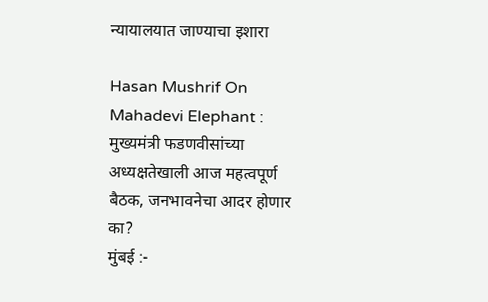न्यायालयात जाण्याचा इशारा

Hasan Mushrif On Mahadevi Elephant : मुख्यमंत्री फडणवीसांच्या अध्यक्षतेखाली आज महत्वपूर्ण बैठक, जनभावनेचा आदर होणार का?
मुंबई :-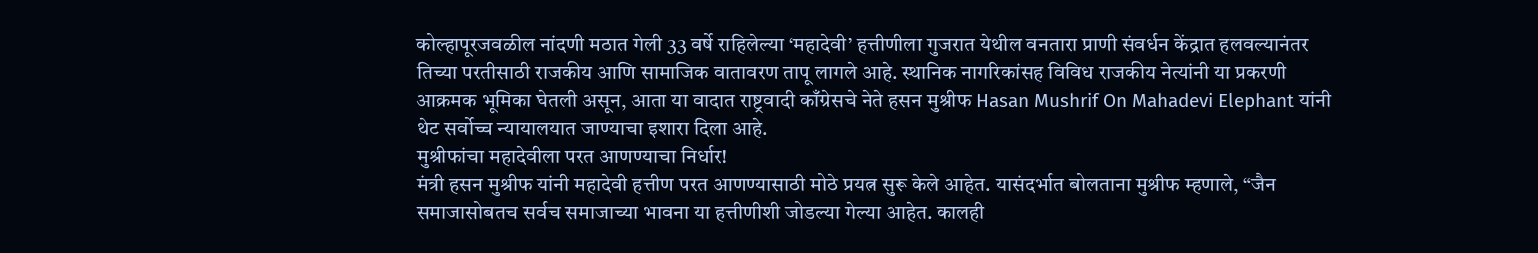कोल्हापूरजवळील नांदणी मठात गेली 33 वर्षे राहिलेल्या ‘महादेवी’ हत्तीणीला गुजरात येथील वनतारा प्राणी संवर्धन केंद्रात हलवल्यानंतर तिच्या परतीसाठी राजकीय आणि सामाजिक वातावरण तापू लागले आहे. स्थानिक नागरिकांसह विविध राजकीय नेत्यांनी या प्रकरणी आक्रमक भूमिका घेतली असून, आता या वादात राष्ट्रवादी काँग्रेसचे नेते हसन मुश्रीफ Hasan Mushrif On Mahadevi Elephant यांनी थेट सर्वोच्च न्यायालयात जाण्याचा इशारा दिला आहे.
मुश्रीफांचा महादेवीला परत आणण्याचा निर्धार!
मंत्री हसन मुश्रीफ यांनी महादेवी हत्तीण परत आणण्यासाठी मोठे प्रयत्न सुरू केले आहेत. यासंदर्भात बोलताना मुश्रीफ म्हणाले, “जैन समाजासोबतच सर्वच समाजाच्या भावना या हत्तीणीशी जोडल्या गेल्या आहेत. कालही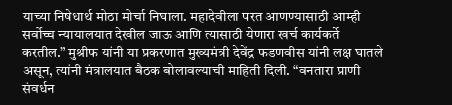याच्या निषेधार्थ मोठा मोर्चा निघाला. महादेवीला परत आणण्यासाठी आम्ही सर्वोच्च न्यायालयात देखील जाऊ आणि त्यासाठी येणारा खर्च कार्यकर्ते करतील.” मुश्रीफ यांनी या प्रकरणात मुख्यमंत्री देवेंद्र फडणवीस यांनी लक्ष घातले असून, त्यांनी मंत्रालयात बैठक बोलावल्याची माहिती दिली. “वनतारा प्राणी संवर्धन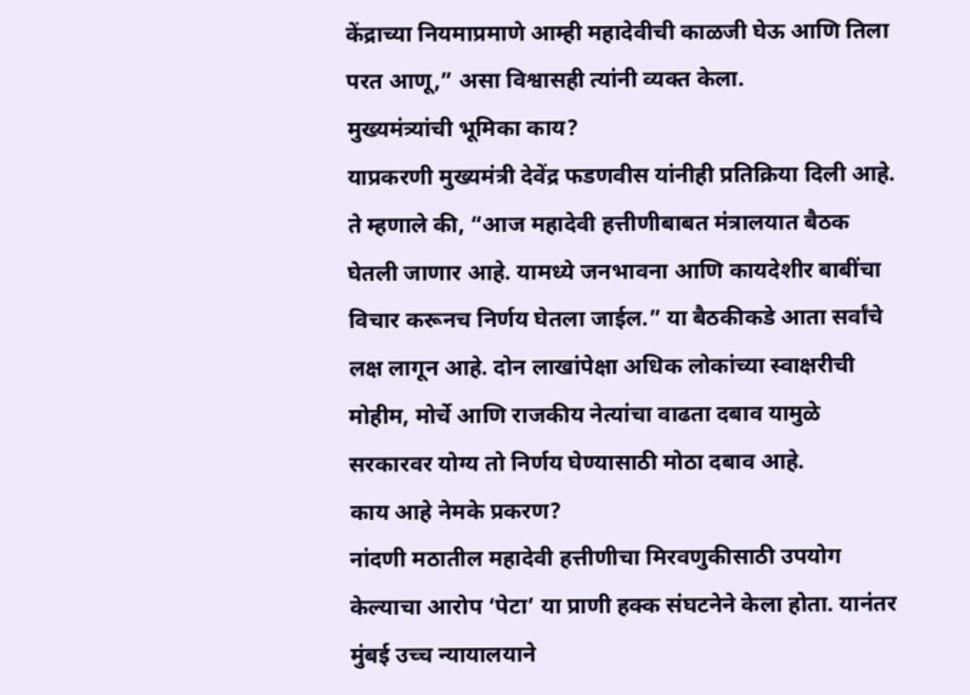केंद्राच्या नियमाप्रमाणे आम्ही महादेवीची काळजी घेऊ आणि तिला परत आणू,” असा विश्वासही त्यांनी व्यक्त केला.
मुख्यमंत्र्यांची भूमिका काय?
याप्रकरणी मुख्यमंत्री देवेंद्र फडणवीस यांनीही प्रतिक्रिया दिली आहे. ते म्हणाले की, “आज महादेवी हत्तीणीबाबत मंत्रालयात बैठक घेतली जाणार आहे. यामध्ये जनभावना आणि कायदेशीर बाबींचा विचार करूनच निर्णय घेतला जाईल.” या बैठकीकडे आता सर्वांचे लक्ष लागून आहे. दोन लाखांपेक्षा अधिक लोकांच्या स्वाक्षरीची मोहीम, मोर्चे आणि राजकीय नेत्यांचा वाढता दबाव यामुळे सरकारवर योग्य तो निर्णय घेण्यासाठी मोठा दबाव आहे.
काय आहे नेमके प्रकरण?
नांदणी मठातील महादेवी हत्तीणीचा मिरवणुकीसाठी उपयोग केल्याचा आरोप ‘पेटा’ या प्राणी हक्क संघटनेने केला होता. यानंतर मुंबई उच्च न्यायालयाने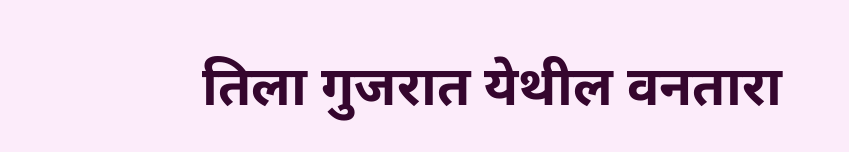तिला गुजरात येथील वनतारा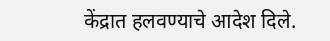केंद्रात हलवण्याचे आदेश दिले.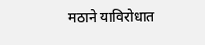मठाने याविरोधात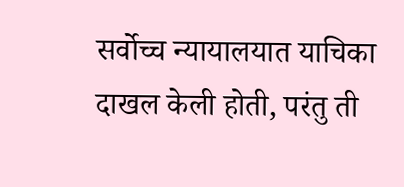सर्वोच्च न्यायालयात याचिका दाखल केली होती, परंतु ती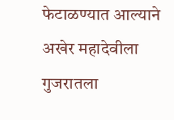फेटाळण्यात आल्याने अखेर महादेवीला गुजरातला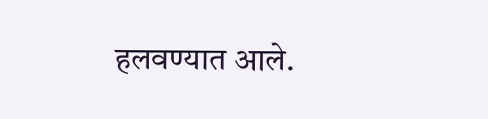हलवण्यात आले.